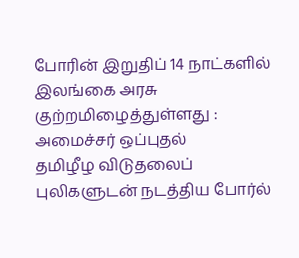போரின் இறுதிப் 14 நாட்களில் இலங்கை அரசு குற்றமிழைத்துள்ளது : அமைச்சர் ஒப்புதல்
தமிழீழ விடுதலைப் புலிகளுடன் நடத்திய போர்ல்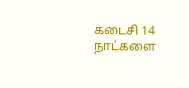கடைசி 14 நாட்களை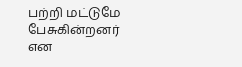பற்றி மட்டுமே பேசுகின்றனர் என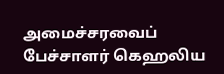அமைச்சரவைப் பேச்சாளர் கெஹலிய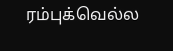ரம்புக்வெல்ல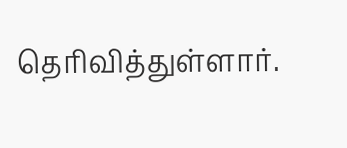தெரிவித்துள்ளார்.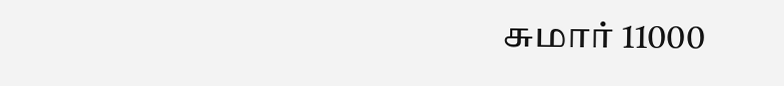சுமார் 11000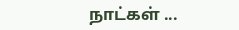நாட்கள் ...